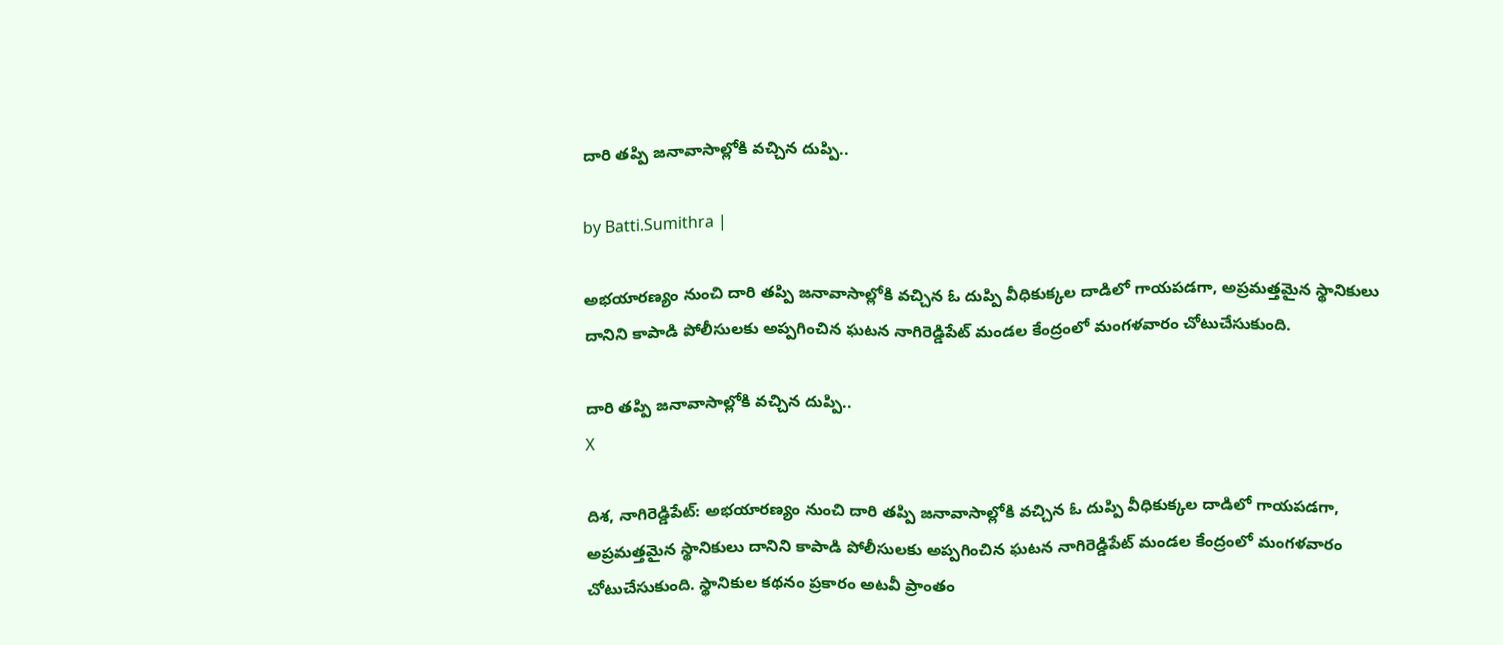దారి తప్పి జనావాసాల్లోకి వచ్చిన దుప్పి..

by Batti.Sumithra |

అభయారణ్యం నుంచి దారి తప్పి జనావాసాల్లోకి వచ్చిన ఓ దుప్పి వీధికుక్కల దాడిలో గాయపడగా, అప్రమత్తమైన స్థానికులు దానిని కాపాడి పోలీసులకు అప్పగించిన ఘటన నాగిరెడ్డిపేట్ మండల కేంద్రంలో మంగళవారం చోటుచేసుకుంది.

దారి తప్పి జనావాసాల్లోకి వచ్చిన దుప్పి..
X

దిశ, నాగిరెడ్డిపేట్: అభయారణ్యం నుంచి దారి తప్పి జనావాసాల్లోకి వచ్చిన ఓ దుప్పి వీధికుక్కల దాడిలో గాయపడగా, అప్రమత్తమైన స్థానికులు దానిని కాపాడి పోలీసులకు అప్పగించిన ఘటన నాగిరెడ్డిపేట్ మండల కేంద్రంలో మంగళవారం చోటుచేసుకుంది. స్థానికుల కథనం ప్రకారం అటవీ ప్రాంతం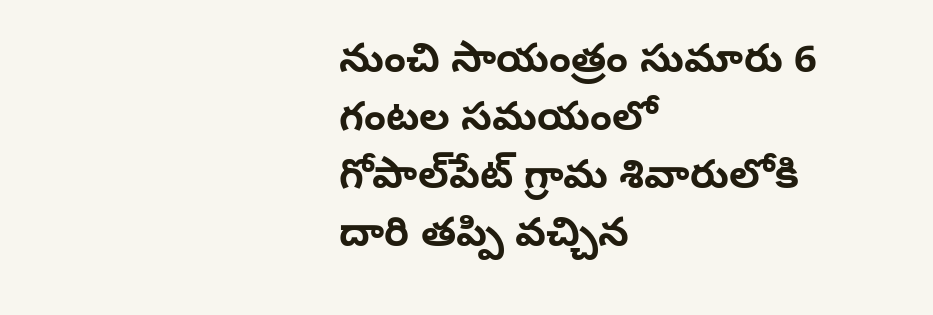నుంచి సాయంత్రం సుమారు 6 గంటల సమయంలో గోపాల్‌పేట్ గ్రామ శివారులోకి దారి తప్పి వచ్చిన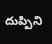దుప్పిని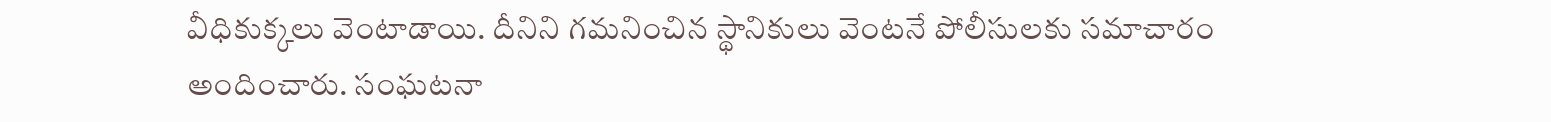వీధికుక్కలు వెంటాడాయి. దీనిని గమనించిన స్థానికులు వెంటనే పోలీసులకు సమాచారం అందించారు. సంఘటనా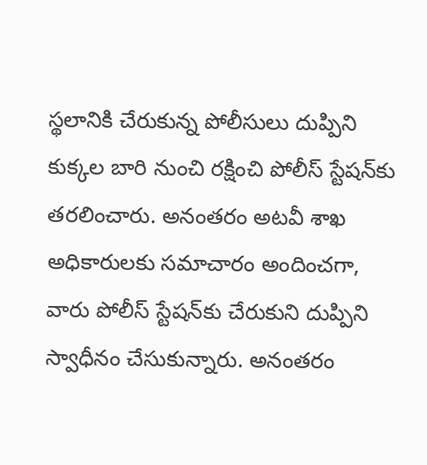స్థలానికి చేరుకున్న పోలీసులు దుప్పిని కుక్కల బారి నుంచి రక్షించి పోలీస్‌ స్టేషన్‌కు తరలించారు. అనంతరం అటవీ శాఖ అధికారులకు సమాచారం అందించగా, వారు పోలీస్‌ స్టేషన్‌కు చేరుకుని దుప్పిని స్వాధీనం చేసుకున్నారు. అనంతరం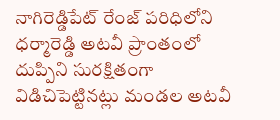నాగిరెడ్డిపేట్ రేంజ్ పరిధిలోని ధర్మారెడ్డి అటవీ ప్రాంతంలో దుప్పిని సురక్షితంగా విడిచిపెట్టినట్లు మండల అటవీ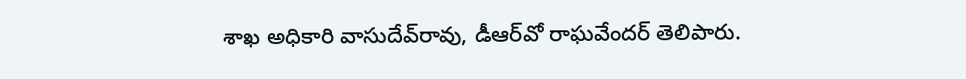శాఖ అధికారి వాసుదేవ్‌రావు, డీఆర్‌వో రాఘవేందర్ తెలిపారు.